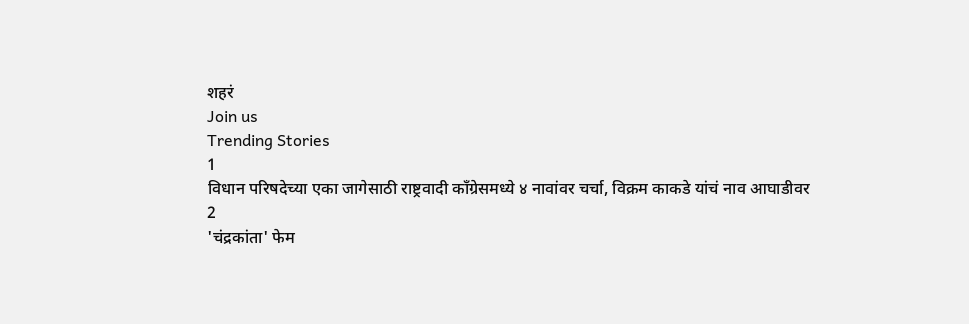शहरं
Join us
Trending Stories
1
विधान परिषदेच्या एका जागेसाठी राष्ट्रवादी काँग्रेसमध्ये ४ नावांवर चर्चा, विक्रम काकडे यांचं नाव आघाडीवर
2
'चंद्रकांता' फेम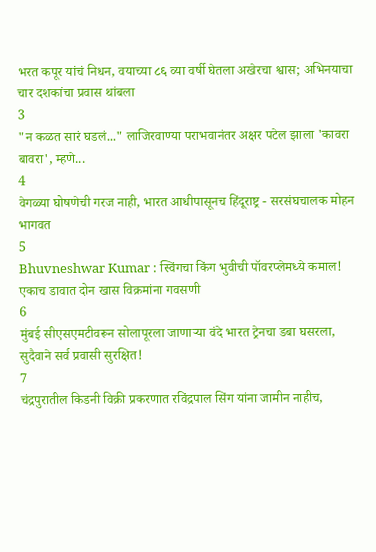भरत कपूर यांचं निधन, वयाच्या ८६ व्या वर्षी घेतला अखेरचा श्वास; अभिनयाचा चार दशकांचा प्रवास थांबला
3
"न कळत सारं घडलं..." लाजिरवाण्या पराभवानंतर अक्षर पटेल झाला 'कावरा बावरा', म्हणे...
4
वेगळ्या घोषणेची गरज नाही, भारत आधीपासूनच हिंदूराष्ट्र - सरसंघचालक मोहन भागवत
5
Bhuvneshwar Kumar : स्विंगचा किंग भुवीची पॉवरप्लेमध्ये कमाल! एकाच डावात दोन खास विक्रमांना गवसणी
6
मुंबई सीएसएमटीवरून सोलापूरला जाणाऱ्या वंदे भारत ट्रेनचा डबा घसरला, सुदैवाने सर्व प्रवासी सुरक्षित!
7
चंद्रपुरातील किडनी विक्री प्रकरणात रविंद्रपाल सिंग यांना जामीन नाहीच,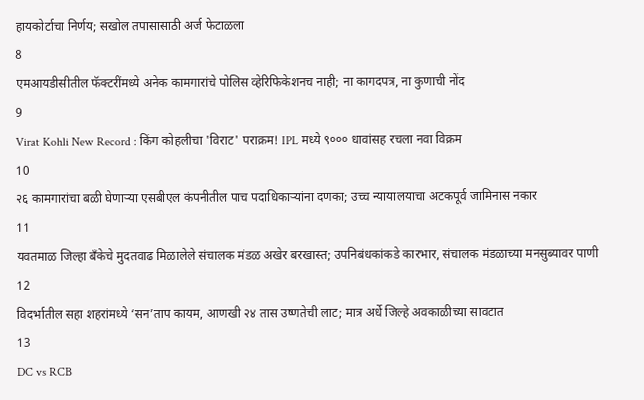हायकोर्टाचा निर्णय; सखोल तपासासाठी अर्ज फेटाळला
8
एमआयडीसीतील फॅक्टरींमध्ये अनेक कामगारांचे पोलिस व्हेरिफिकेशनच नाही; ना कागदपत्र, ना कुणाची नोंद
9
Virat Kohli New Record : किंग कोहलीचा 'विराट' पराक्रम! IPL मध्ये ९००० धावांसह रचला नवा विक्रम
10
२६ कामगारांचा बळी घेणाऱ्या एसबीएल कंपनीतील पाच पदाधिकाऱ्यांना दणका; उच्च न्यायालयाचा अटकपूर्व जामिनास नकार
11
यवतमाळ जिल्हा बँकेचे मुदतवाढ मिळालेले संचालक मंडळ अखेर बरखास्त; उपनिबंधकांकडे कारभार, संचालक मंडळाच्या मनसुब्यावर पाणी
12
विदर्भातील सहा शहरांमध्ये ‘सन’ताप कायम, आणखी २४ तास उष्णतेची लाट; मात्र अर्धे जिल्हे अवकाळीच्या सावटात
13
DC vs RCB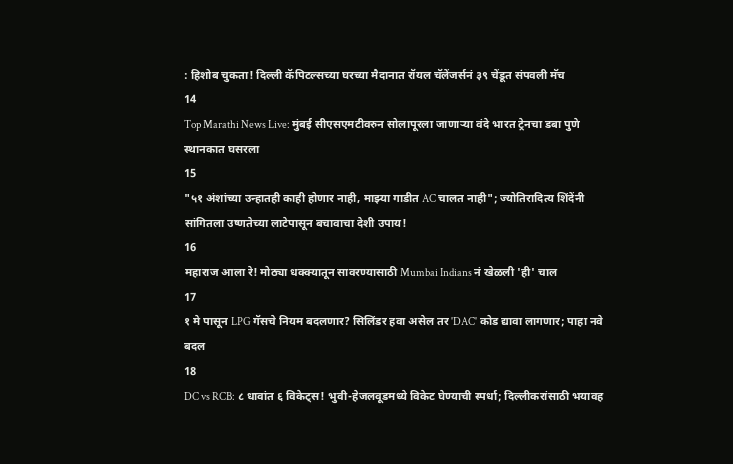: हिशोब चुकता! दिल्ली कॅपिटल्सच्या घरच्या मैदानात रॉयल चॅलेंजर्सनं ३९ चेंडूत संपवली मॅच
14
Top Marathi News Live: मुंबई सीएसएमटीवरुन सोलापूरला जाणाऱ्या वंदे भारत ट्रेनचा डबा पुणे स्थानकात घसरला
15
"५१ अंशांच्या उन्हातही काही होणार नाही, माझ्या गाडीत AC चालत नाही"; ज्योतिरादित्य शिंदेंनी सांगितला उष्णतेच्या लाटेपासून बचावाचा देशी उपाय!
16
महाराज आला रे! मोठ्या धक्क्यातून सावरण्यासाठी Mumbai Indians नं खेळली 'ही' चाल
17
१ मे पासून LPG गॅसचे नियम बदलणार? सिलिंडर हवा असेल तर 'DAC' कोड द्यावा लागणार; पाहा नवे बदल
18
DC vs RCB: ८ धावांत ६ विकेट्स! भुवी-हेजलवूडमध्ये विकेट घेण्याची स्पर्धा; दिल्लीकरांसाठी भयावह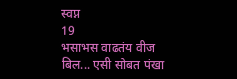स्वप्न
19
भसाभस वाढतंय वीज बिल... एसी सोबत पंखा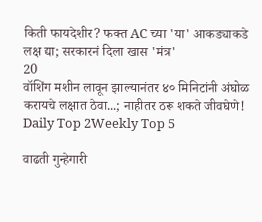किती फायदेशीर? फक्त AC च्या 'या' आकड्याकडे लक्ष द्या; सरकारनं दिला खास 'मंत्र'
20
वॉशिंग मशीन लावून झाल्यानंतर ४० मिनिटांनी अंघोळ करायचे लक्षात ठेवा...; नाहीतर ठरू शकते जीवघेणे!
Daily Top 2Weekly Top 5

वाढती गुन्हेगारी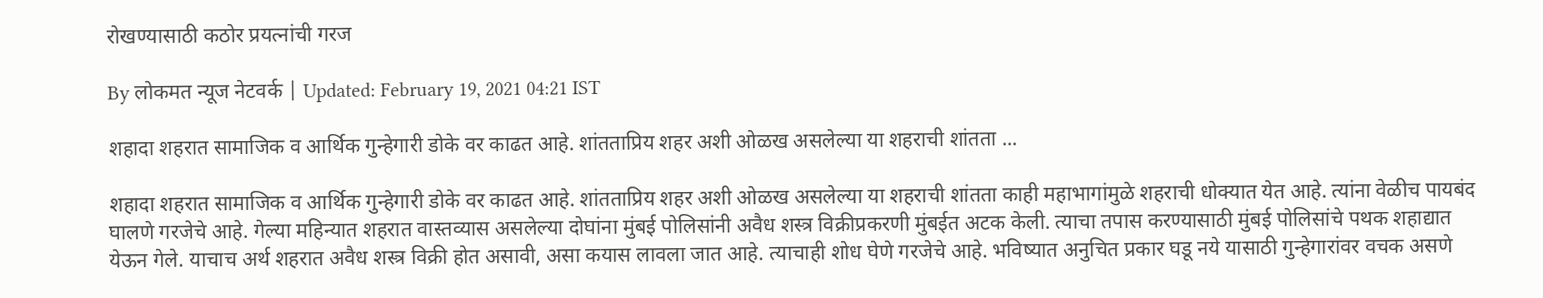रोखण्यासाठी कठोर प्रयत्नांची गरज

By लोकमत न्यूज नेटवर्क | Updated: February 19, 2021 04:21 IST

शहादा शहरात सामाजिक व आर्थिक गुन्हेगारी डोके वर काढत आहे. शांतताप्रिय शहर अशी ओळख असलेल्या या शहराची शांतता ...

शहादा शहरात सामाजिक व आर्थिक गुन्हेगारी डोके वर काढत आहे. शांतताप्रिय शहर अशी ओळख असलेल्या या शहराची शांतता काही महाभागांमुळे शहराची धोक्यात येत आहे. त्यांना वेळीच पायबंद घालणे गरजेचे आहे. गेल्या महिन्यात शहरात वास्तव्यास असलेल्या दोघांना मुंबई पोलिसांनी अवैध शस्त्र विक्रीप्रकरणी मुंबईत अटक केली. त्याचा तपास करण्यासाठी मुंबई पोलिसांचे पथक शहाद्यात येऊन गेले. याचाच अर्थ शहरात अवैध शस्त्र विक्री होत असावी, असा कयास लावला जात आहे. त्याचाही शोध घेणे गरजेचे आहे. भविष्यात अनुचित प्रकार घडू नये यासाठी गुन्हेगारांवर वचक असणे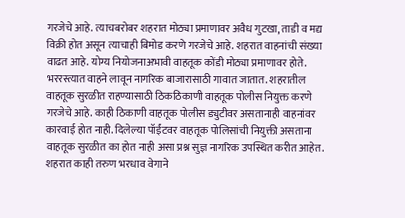गरजेचे आहे. त्याचबरोबर शहरात मोठ्या प्रमाणावर अवैध गुटखा, ताडी व मद्य विक्री होत असून त्याचाही बिमोड करणे गरजेचे आहे. शहरात वाहनांची संख्या वाढत आहे. योग्य नियोजनाअभावी वाहतूक कोंडी मोठ्या प्रमाणावर होते. भररस्त्यात वाहने लावून नागरिक बाजारासाठी गावात जातात. शहरातील वाहतूक सुरळीत राहण्यासाठी ठिकठिकाणी वाहतूक पोलीस नियुक्त करणे गरजेचे आहे. काही ठिकाणी वाहतूक पोलीस ड्युटीवर असतानाही वाहनांवर कारवाई होत नाही. दिलेल्या पॉईंटवर वाहतूक पोलिसांची नियुक्ती असताना वाहतूक सुरळीत का होत नाही असा प्रश्न सुज्ञ नागरिक उपस्थित करीत आहेत. शहरात काही तरुण भरधाव वेगाने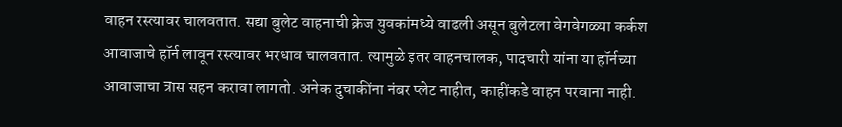वाहन रस्त्यावर चालवतात. सद्या बुलेट वाहनाची क्रेज युवकांमध्ये वाढली असून बुलेटला वेगवेगळ्या कर्कश आवाजाचे हॉर्न लावून रस्त्यावर भरधाव चालवतात. त्यामुळे इतर वाहनचालक, पादचारी यांना या हॉर्नच्या आवाजाचा त्रास सहन करावा लागतो. अनेक दुचाकींना नंबर प्लेट नाहीत, काहींकडे वाहन परवाना नाही.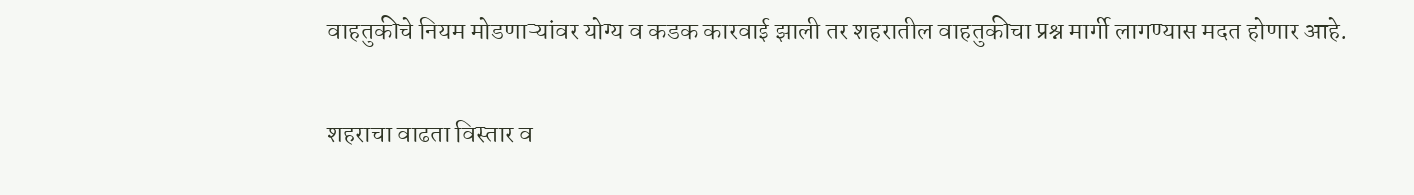वाहतुकीचे नियम मोडणाऱ्यांवर योग्य व कडक कारवाई झाली तर शहरातील वाहतुकीचा प्रश्न मार्गी लागण्यास मदत होणार आहे.

शहराचा वाढता विस्तार व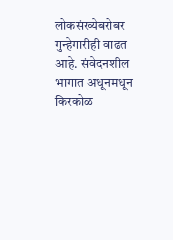लोकसंख्येबरोबर गुन्हेगारीही वाढत आहे. संवेदनशील भागात अधूनमधून किरकोळ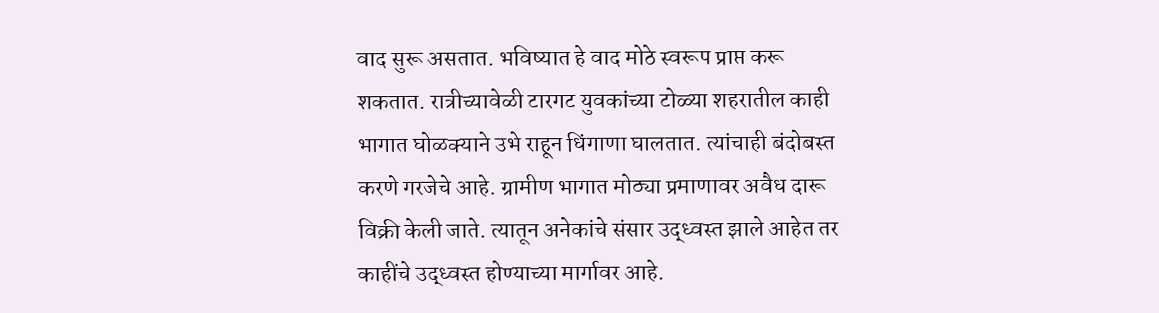वाद सुरू असतात. भविष्यात हे वाद मोठे स्वरूप प्राप्त करू शकतात. रात्रीच्यावेळी टारगट युवकांच्या टोळ्या शहरातील काही भागात घोळक्याने उभे राहून धिंगाणा घालतात. त्यांचाही बंदोबस्त करणे गरजेचे आहे. ग्रामीण भागात मोठ्या प्रमाणावर अवैध दारू विक्री केली जाते. त्यातून अनेकांचे संसार उद्‌ध्वस्त झाले आहेत तर काहींचे उद्ध्वस्त होण्याच्या मार्गावर आहे.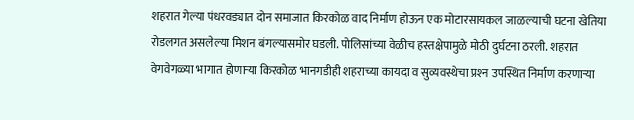शहरात गेल्या पंधरवड्यात दोन समाजात किरकोळ वाद निर्माण होऊन एक मोटारसायकल जाळल्याची घटना खेतिया रोडलगत असलेल्या मिशन बंगल्यासमोर घडली. पोलिसांच्या वेळीच हस्तक्षेपामुळे मोठी दुर्घटना ठरली. शहरात वेगवेगळ्या भागात होणाऱ्या किरकोळ भानगडीही शहराच्या कायदा व सुव्यवस्थेचा प्रश्‍न उपस्थित निर्माण करणाऱ्या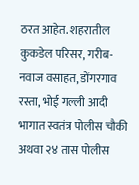ठरत आहेत. शहरातील कुकडेल परिसर, गरीब-नवाज वसाहत, डोंगरगाव रस्ता, भोई गल्ली आदी भागात स्वतंत्र पोलीस चौकी अथवा २४ तास पोलीस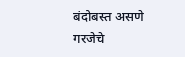बंदोबस्त असणे गरजेचे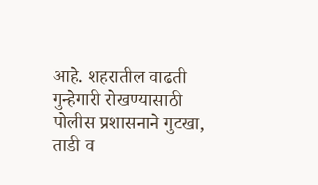आहे. शहरातील वाढती गुन्हेगारी रोखण्यासाठी पोलीस प्रशासनाने गुटखा, ताडी व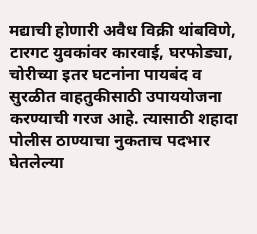मद्याची होणारी अवैध विक्री थांबविणे, टारगट युवकांवर कारवाई, घरफोड्या, चोरीच्या इतर घटनांना पायबंद व सुरळीत वाहतुकीसाठी उपाययोजना करण्याची गरज आहे. त्यासाठी शहादा पोलीस ठाण्याचा नुकताच पदभार घेतलेल्या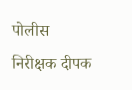पोलीस निरीक्षक दीपक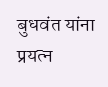बुधवंत यांना प्रयत्न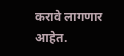करावे लागणार आहेत.